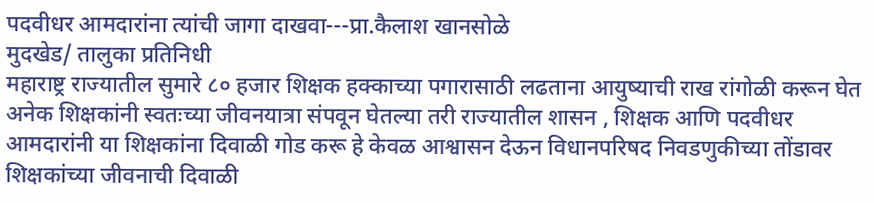पदवीधर आमदारांना त्यांची जागा दाखवा---प्रा.कैलाश खानसोळे
मुदखेड/ तालुका प्रतिनिधी
महाराष्ट्र राज्यातील सुमारे ८० हजार शिक्षक हक्काच्या पगारासाठी लढताना आयुष्याची राख रांगोळी करून घेत अनेक शिक्षकांनी स्वतःच्या जीवनयात्रा संपवून घेतल्या तरी राज्यातील शासन , शिक्षक आणि पदवीधर आमदारांनी या शिक्षकांना दिवाळी गोड करू हे केवळ आश्वासन देऊन विधानपरिषद निवडणुकीच्या तोंडावर शिक्षकांच्या जीवनाची दिवाळी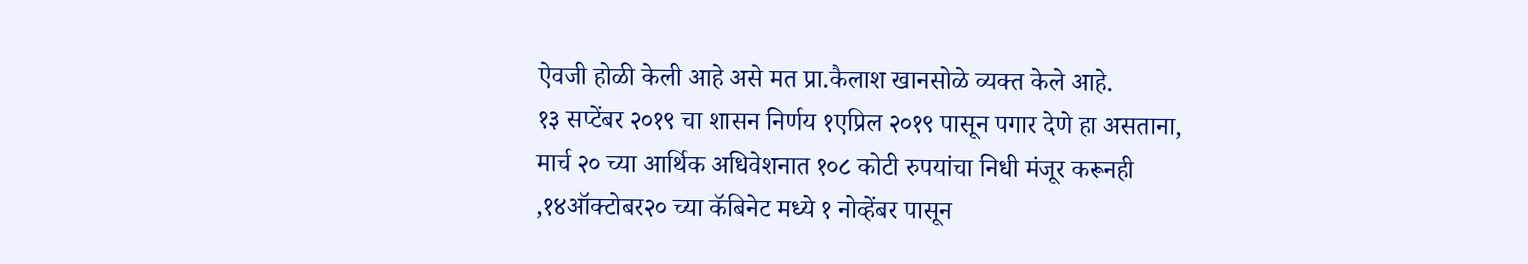ऐवजी होळी केली आहे असे मत प्रा.कैलाश खानसोळे व्यक्त केले आहे.
१३ सप्टेंबर २०१९ चा शासन निर्णय १एप्रिल २०१९ पासून पगार देणे हा असताना, मार्च २० च्या आर्थिक अधिवेशनात १०८ कोटी रुपयांचा निधी मंजूर करूनही ,१४ऑक्टोबर२० च्या कॅबिनेट मध्ये १ नोव्हेंबर पासून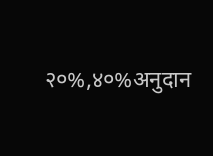२०%,४०%अनुदान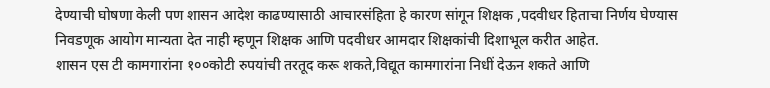देण्याची घोषणा केली पण शासन आदेश काढण्यासाठी आचारसंहिता हे कारण सांगून शिक्षक ,पदवीधर हिताचा निर्णय घेण्यास निवडणूक आयोग मान्यता देत नाही म्हणून शिक्षक आणि पदवीधर आमदार शिक्षकांची दिशाभूल करीत आहेत.
शासन एस टी कामगारांना १००कोटी रुपयांची तरतूद करू शकते,विद्यूत कामगारांना निधीं देऊन शकते आणि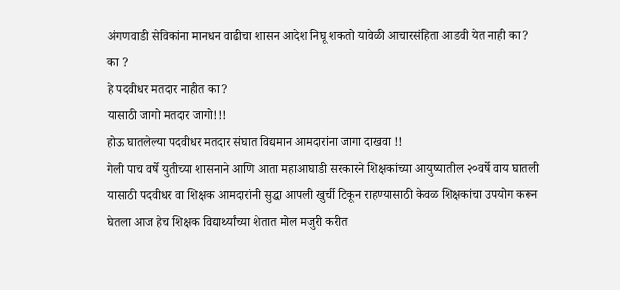अंगणवाडी सेविकांना मानधन वाढीचा शासन आदेश निघू शकतो यावेळी आचारसंहिता आडवी येत नाही का?
का ?
हे पदवीधर मतदार नाहीत का?
यासाठी जागो मतदार जागो!!!
होऊ घातलेल्या पदवीधर मतदार संघात विद्यमान आमदारांना जागा दाखवा !!
गेली पाच वर्षे युतीच्या शासनाने आणि आता महाआघाडी सरकारने शिक्षकांच्या आयुष्यातील २०वर्षे वाय घातली यासाठी पदवीधर वा शिक्षक आमदारांनी सुद्धा आपली खुर्ची टिकून राहण्यासाठी केवळ शिक्षकांचा उपयोग करून घेतला आज हेच शिक्षक विद्यार्थ्यांच्या शेतात मोल मजुरी करीत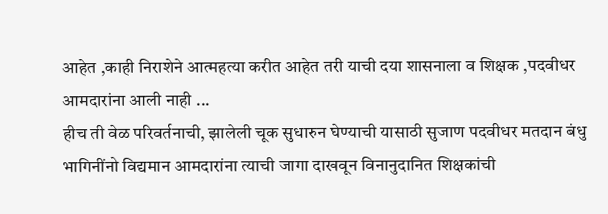आहेत ,काही निराशेने आत्महत्या करीत आहेत तरी याची दया शासनाला व शिक्षक ,पदवीधर आमदारांना आली नाही ...
हीच ती वेळ परिवर्तनाची, झालेली चूक सुधारुन घेण्याची यासाठी सुजाण पदवीधर मतदान बंधु भागिनींनो विद्यमान आमदारांना त्याची जागा दाखवून विनानुदानित शिक्षकांची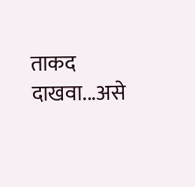ताकद दाखवा...असे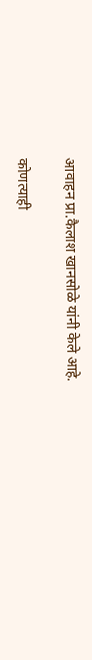आवाहन प्रा.कैलाश खानसोळे यांनी केले आहे.

कोणत्याही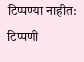टिप्पण्या नाहीत:
टिप्पणी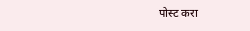पोस्ट करा